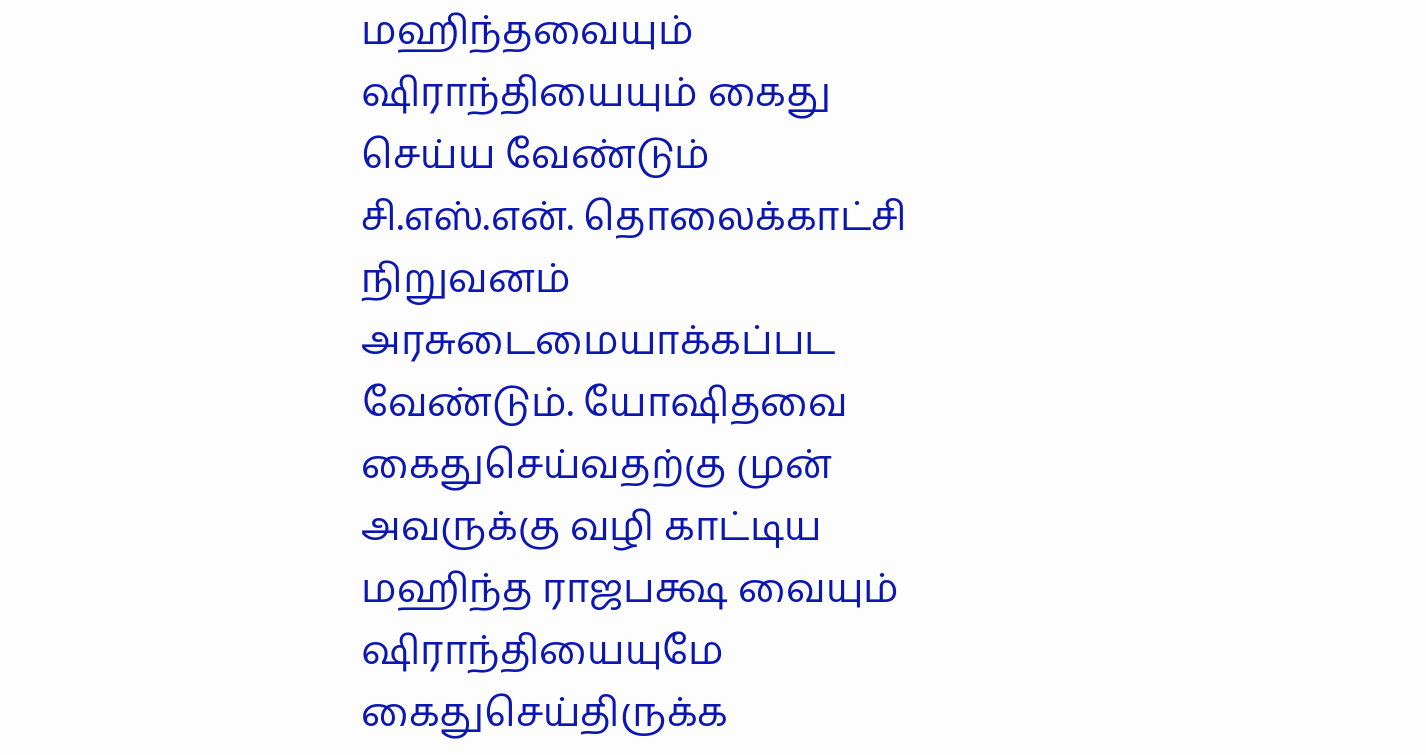மஹிந்தவையும் ஷிராந்தியையும் கைது செய்ய வேண்டும்
சி.எஸ்.என். தொலைக்காட்சி நிறுவனம் அரசுடைமையாக்கப்பட வேண்டும். யோஷிதவை கைதுசெய்வதற்கு முன் அவருக்கு வழி காட்டிய மஹிந்த ராஜபக்ஷ வையும் ஷிராந்தியையுமே கைதுசெய்திருக்க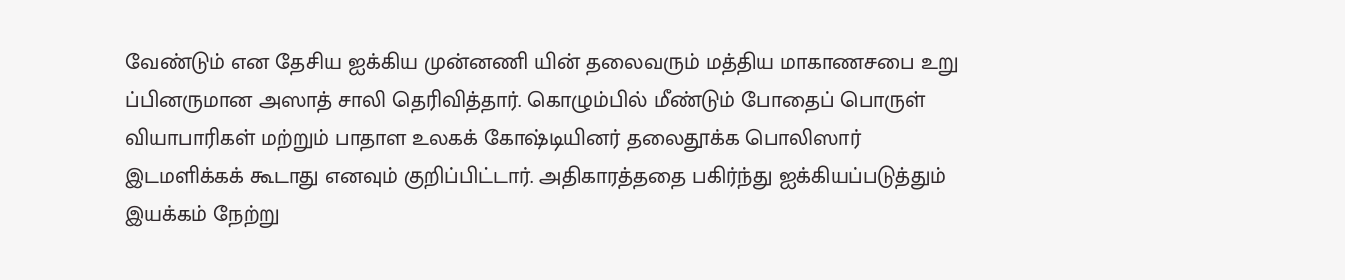வேண்டும் என தேசிய ஐக்கிய முன்னணி யின் தலைவரும் மத்திய மாகாணசபை உறு ப்பினருமான அஸாத் சாலி தெரிவித்தார். கொழும்பில் மீண்டும் போதைப் பொருள் வியாபாரிகள் மற்றும் பாதாள உலகக் கோஷ்டியினர் தலைதூக்க பொலிஸார் இடமளிக்கக் கூடாது எனவும் குறிப்பிட்டார். அதிகாரத்ததை பகிர்ந்து ஐக்கியப்படுத்தும் இயக்கம் நேற்று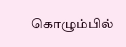கொழும்பில்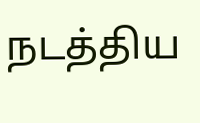நடத்திய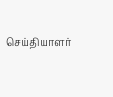செய்தியாளர்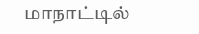மாநாட்டில்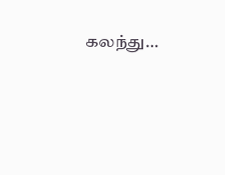கலந்து…